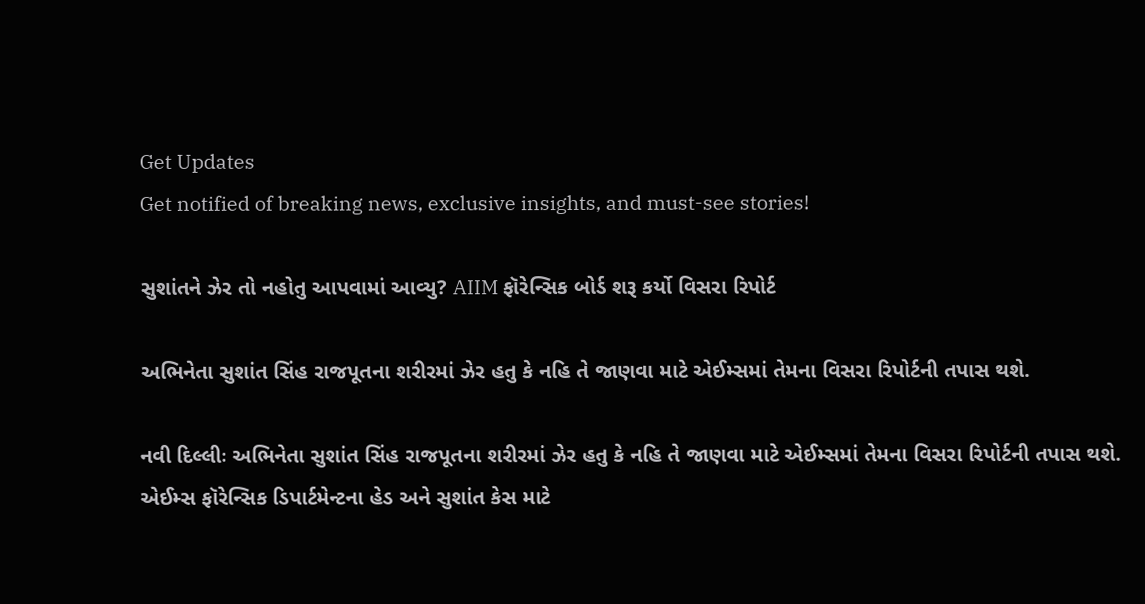Get Updates
Get notified of breaking news, exclusive insights, and must-see stories!

સુશાંતને ઝેર તો નહોતુ આપવામાં આવ્યુ? AIIM ફૉરેન્સિક બોર્ડ શરૂ કર્યો વિસરા રિપોર્ટ

અભિનેતા સુશાંત સિંહ રાજપૂતના શરીરમાં ઝેર હતુ કે નહિ તે જાણવા માટે એઈમ્સમાં તેમના વિસરા રિપોર્ટની તપાસ થશે.

નવી દિલ્લીઃ અભિનેતા સુશાંત સિંહ રાજપૂતના શરીરમાં ઝેર હતુ કે નહિ તે જાણવા માટે એઈમ્સમાં તેમના વિસરા રિપોર્ટની તપાસ થશે. એઈમ્સ ફૉરેન્સિક ડિપાર્ટમેન્ટના હેડ અને સુશાંત કેસ માટે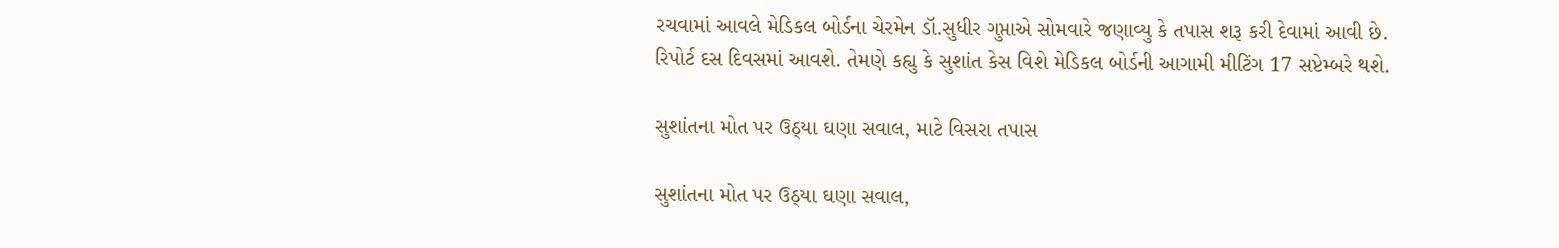રચવામાં આવલે મેડિકલ બોર્ડના ચેરમેન ડૉ.સુધીર ગુપ્તાએ સોમવારે જણાવ્યુ કે તપાસ શરૂ કરી દેવામાં આવી છે. રિપોર્ટ દસ દિવસમાં આવશે. તેમણે કહ્યુ કે સુશાંત કેસ વિશે મેડિકલ બોર્ડની આગામી મીટિંગ 17 સપ્ટેમ્બરે થશે.

સુશાંતના મોત પર ઉઠ્યા ઘણા સવાલ, માટે વિસરા તપાસ

સુશાંતના મોત પર ઉઠ્યા ઘણા સવાલ,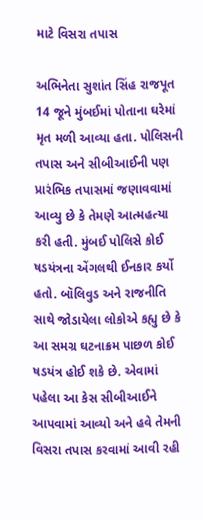માટે વિસરા તપાસ

અભિનેતા સુશાંત સિંહ રાજપૂત 14 જૂને મુંબઈમાં પોતાના ઘરેમાં મૃત મળી આવ્યા હતા. પોલિસની તપાસ અને સીબીઆઈની પણ પ્રારંભિક તપાસમાં જણાવવામાં આવ્યુ છે કે તેમણે આત્મહત્યા કરી હતી. મુંબઈ પોલિસે કોઈ ષડયંત્રના એંગલથી ઈનકાર કર્યો હતો. બૉલિવુડ અને રાજનીતિ સાથે જોડાયેલા લોકોએ કહ્યુ છે કે આ સમગ્ર ઘટનાક્રમ પાછળ કોઈ ષડયંત્ર હોઈ શકે છે. એવામાં પહેલા આ કેસ સીબીઆઈને આપવામાં આવ્યો અને હવે તેમની વિસરા તપાસ કરવામાં આવી રહી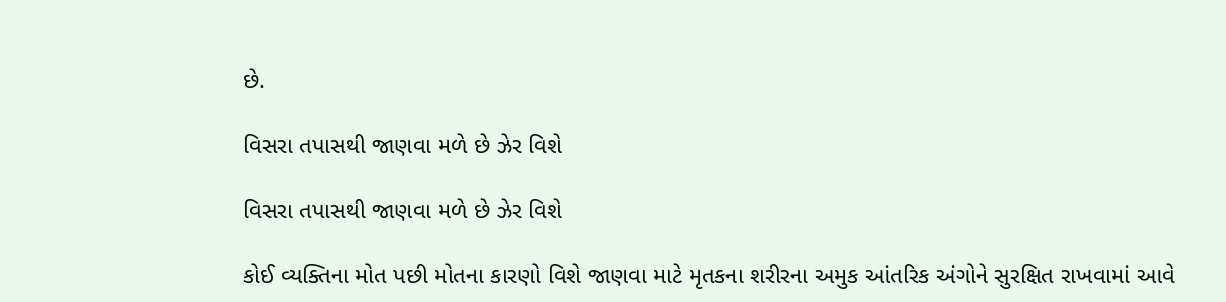છે.

વિસરા તપાસથી જાણવા મળે છે ઝેર વિશે

વિસરા તપાસથી જાણવા મળે છે ઝેર વિશે

કોઈ વ્યક્તિના મોત પછી મોતના કારણો વિશે જાણવા માટે મૃતકના શરીરના અમુક આંતરિક અંગોને સુરક્ષિત રાખવામાં આવે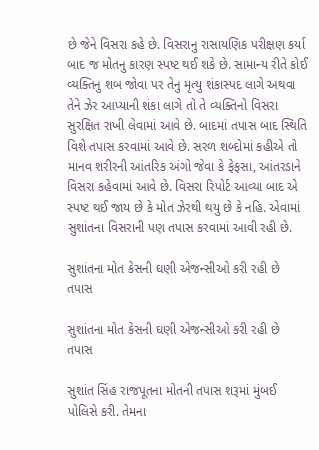છે જેને વિસરા કહે છે. વિસરાનુ રાસાયણિક પરીક્ષણ કર્યા બાદ જ મોતનુ કારણ સ્પષ્ટ થઈ શકે છે. સામાન્ય રીતે કોઈ વ્યક્તિનુ શબ જોવા પર તેનુ મૃત્યુ શંકાસ્પદ લાગે અથવા તેને ઝેર આપ્યાની શંકા લાગે તો તે વ્યક્તિનો વિસરા સુરક્ષિત રાખી લેવામાં આવે છે. બાદમાં તપાસ બાદ સ્થિતિ વિશે તપાસ કરવામાં આવે છે. સરળ શબ્દોમાં કહીએ તો માનવ શરીરની આંતરિક અંગો જેવા કે ફેફસા, આંતરડાને વિસરા કહેવામાં આવે છે. વિસરા રિપોર્ટ આવ્યા બાદ એ સ્પષ્ટ થઈ જાય છે કે મોત ઝેરથી થયુ છે કે નહિ. એવામાં સુશાંતના વિસરાની પણ તપાસ કરવામાં આવી રહી છે.

સુશાંતના મોત કેસની ઘણી એજન્સીઓ કરી રહી છે તપાસ

સુશાંતના મોત કેસની ઘણી એજન્સીઓ કરી રહી છે તપાસ

સુશાંત સિંહ રાજપૂતના મોતની તપાસ શરૂમાં મુંબઈ પોલિસે કરી. તેમના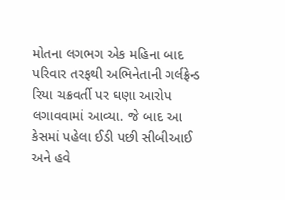મોતના લગભગ એક મહિના બાદ પરિવાર તરફથી અભિનેતાની ગર્લફ્રેન્ડ રિયા ચક્રવર્તી પર ઘણા આરોપ લગાવવામાં આવ્યા. જે બાદ આ કેસમાં પહેલા ઈડી પછી સીબીઆઈ અને હવે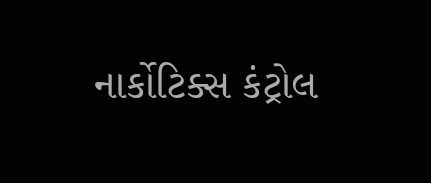નાર્કોટિક્સ કંટ્રોલ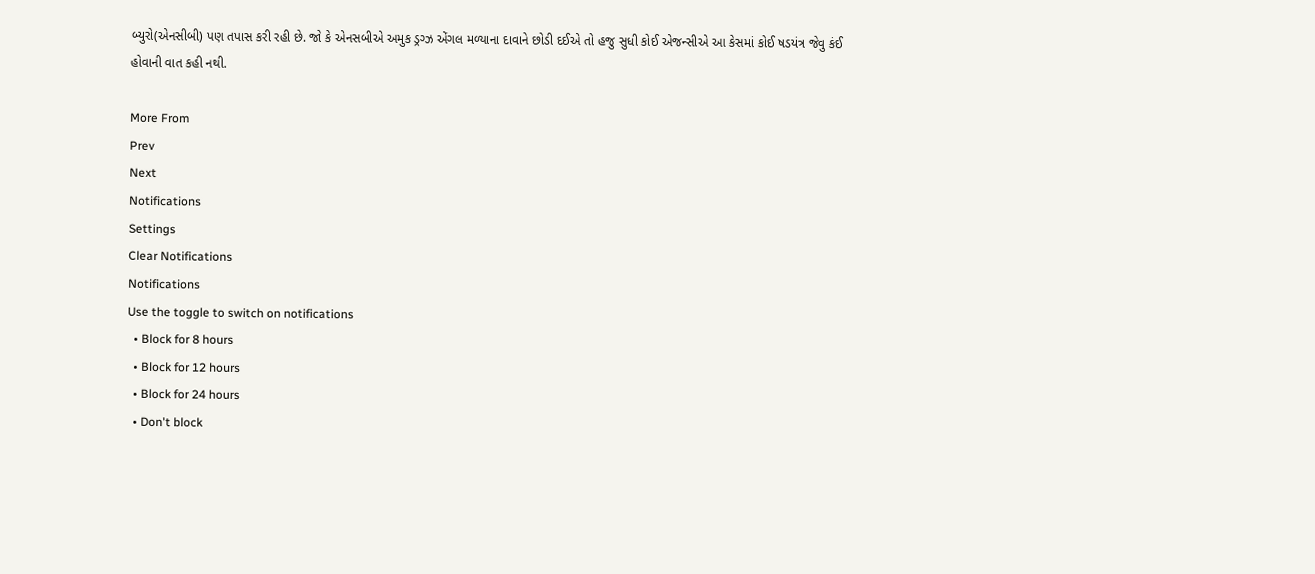બ્યુરો(એનસીબી) પણ તપાસ કરી રહી છે. જો કે એનસબીએ અમુક ડ્રગ્ઝ એંગલ મળ્યાના દાવાને છોડી દઈએ તો હજુ સુધી કોઈ એજન્સીએ આ કેસમાં કોઈ ષડયંત્ર જેવુ કંઈ હોવાની વાત કહી નથી.

More From
Prev
Next
Notifications
Settings
Clear Notifications
Notifications
Use the toggle to switch on notifications
  • Block for 8 hours
  • Block for 12 hours
  • Block for 24 hours
  • Don't block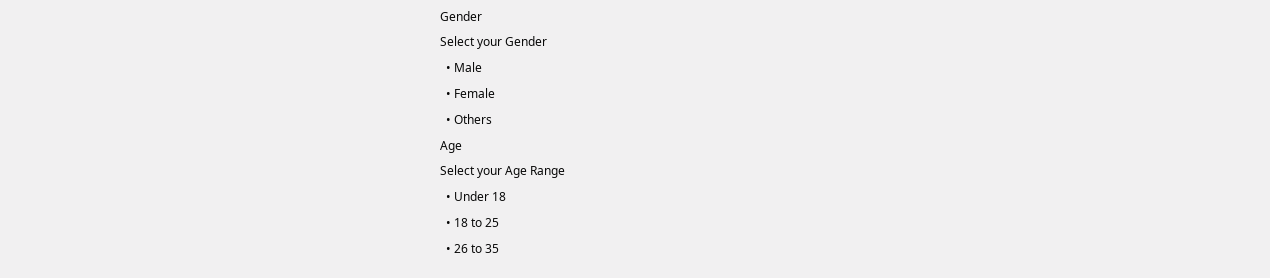Gender
Select your Gender
  • Male
  • Female
  • Others
Age
Select your Age Range
  • Under 18
  • 18 to 25
  • 26 to 35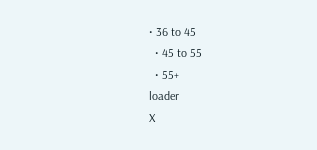• 36 to 45
  • 45 to 55
  • 55+
loader
X